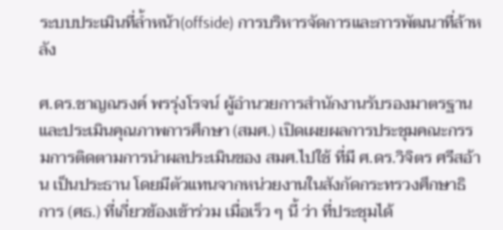ระบบประเมินที่ล้ำหน้า(offside) การบริหารจัดการและการพัฒนาที่ล้าหลัง

ศ.ดร.ชาญณรงค์ พรรุ่งโรจน์ ผู้อำนวยการสำนักงานรับรองมาตรฐานและประเมินคุณภาพการศึกษา (สมศ.) เปิดเผยผลการประชุมคณะกรรมการติดตามการนำผลประเมินของ สมศ.ไปใช้ ที่มี ศ.ดร.วิจิตร ศรีสอ้าน เป็นประธาน โดยมีตัวแทนจากหน่วยงานในสังกัดกระทรวงศึกษาธิการ (ศธ.) ที่เกี่ยวข้องเข้าร่วม เมื่อเร็ว ๆ นี้ ว่า ที่ประชุมได้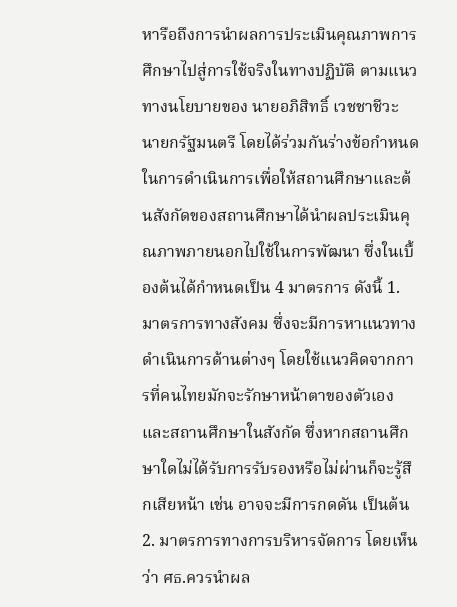หารือถึงการนำผลการประเมินคุณภาพการศึกษาไปสู่การใช้จริงในทางปฏิบัติ ตามแนวทางนโยบายของ นายอภิสิทธิ์ เวชชาชีวะ นายกรัฐมนตรี โดยได้ร่วมกันร่างข้อกำหนดในการดำเนินการเพื่อให้สถานศึกษาและต้นสังกัดของสถานศึกษาได้นำผลประเมินคุณภาพภายนอกไปใช้ในการพัฒนา ซึ่งในเบื้องต้นได้กำหนดเป็น 4 มาตรการ ดังนี้ 1. มาตรการทางสังคม ซึ่งจะมีการหาแนวทางดำเนินการด้านต่างๆ โดยใช้แนวคิดจากการที่คนไทยมักจะรักษาหน้าตาของตัวเองและสถานศึกษาในสังกัด ซึ่งหากสถานศึกษาใดไม่ได้รับการรับรองหรือไม่ผ่านก็จะรู้สึกเสียหน้า เช่น อาจจะมีการกดดัน เป็นต้น 2. มาตรการทางการบริหารจัดการ โดยเห็นว่า ศธ.ควรนำผล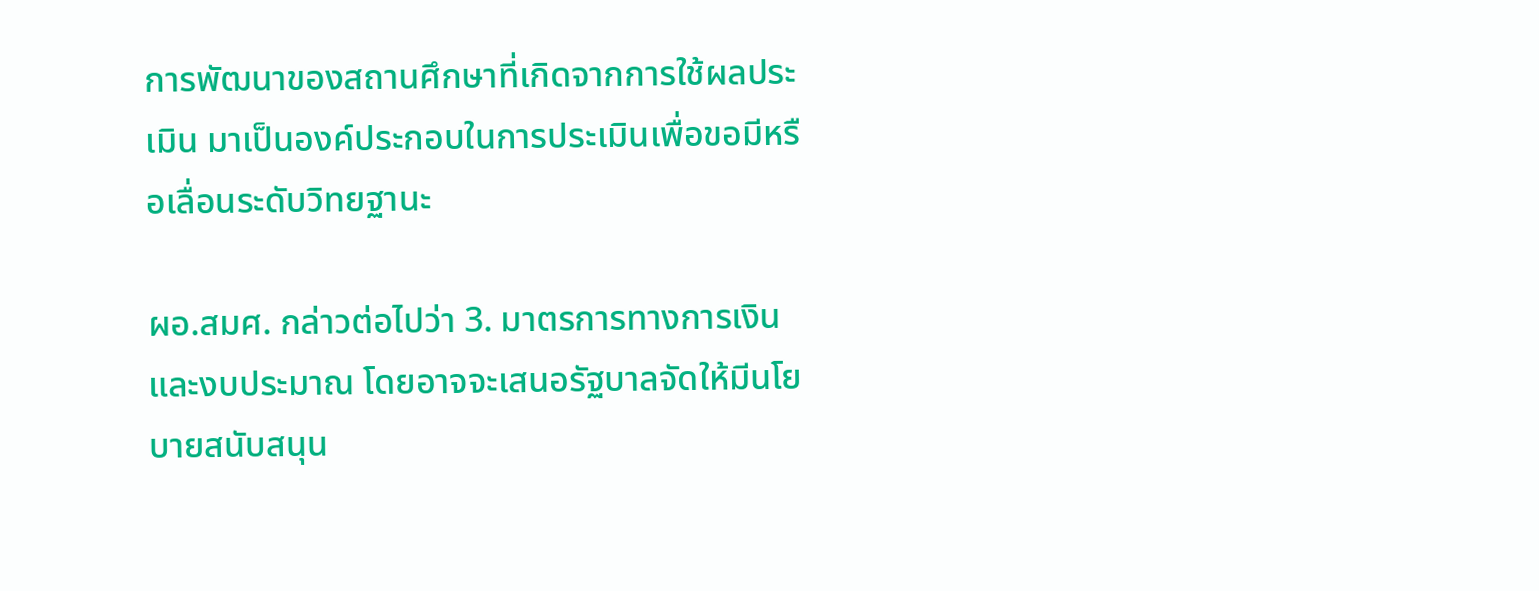การพัฒนาของสถานศึกษาที่เกิดจากการใช้ผลประเมิน มาเป็นองค์ประกอบในการประเมินเพื่อขอมีหรือเลื่อนระดับวิทยฐานะ

ผอ.สมศ. กล่าวต่อไปว่า 3. มาตรการทางการเงินและงบประมาณ โดยอาจจะเสนอรัฐบาลจัดให้มีนโยบายสนับสนุน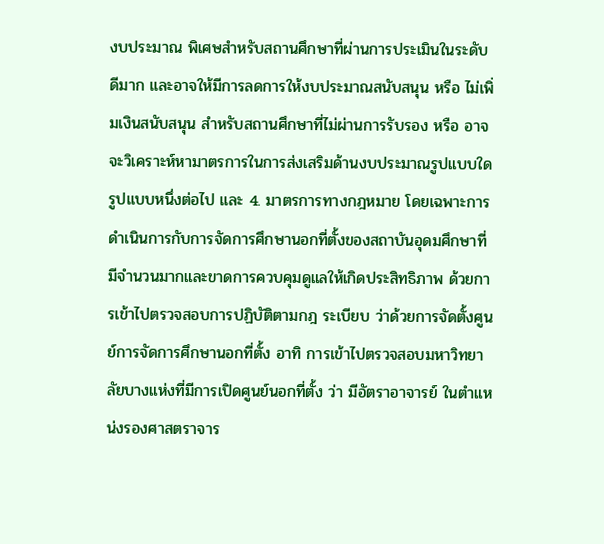งบประมาณ พิเศษสำหรับสถานศึกษาที่ผ่านการประเมินในระดับดีมาก และอาจให้มีการลดการให้งบประมาณสนับสนุน หรือ ไม่เพิ่มเงินสนับสนุน สำหรับสถานศึกษาที่ไม่ผ่านการรับรอง หรือ อาจจะวิเคราะห์หามาตรการในการส่งเสริมด้านงบประมาณรูปแบบใดรูปแบบหนึ่งต่อไป และ 4. มาตรการทางกฎหมาย โดยเฉพาะการดำเนินการกับการจัดการศึกษานอกที่ตั้งของสถาบันอุดมศึกษาที่มีจำนวนมากและขาดการควบคุมดูแลให้เกิดประสิทธิภาพ ด้วยการเข้าไปตรวจสอบการปฏิบัติตามกฎ ระเบียบ ว่าด้วยการจัดตั้งศูนย์การจัดการศึกษานอกที่ตั้ง อาทิ การเข้าไปตรวจสอบมหาวิทยาลัยบางแห่งที่มีการเปิดศูนย์นอกที่ตั้ง ว่า มีอัตราอาจารย์ ในตำแหน่งรองศาสตราจาร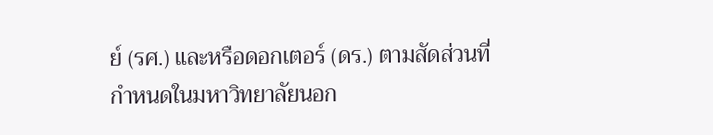ย์ (รศ.) และหรือดอกเตอร์ (ดร.) ตามสัดส่วนที่กำหนดในมหาวิทยาลัยนอก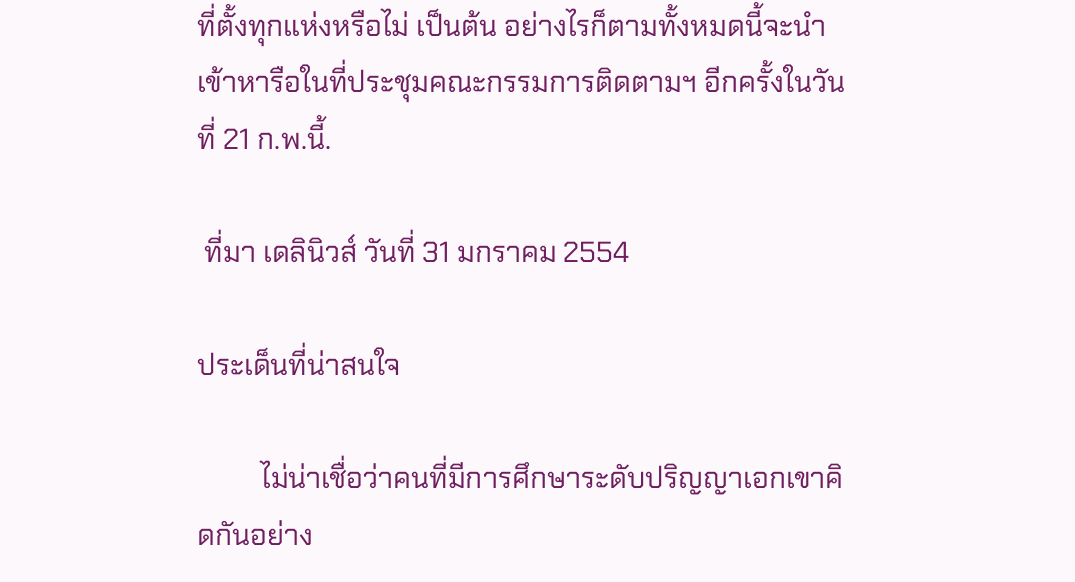ที่ตั้งทุกแห่งหรือไม่ เป็นต้น อย่างไรก็ตามทั้งหมดนี้จะนำเข้าหารือในที่ประชุมคณะกรรมการติดตามฯ อีกครั้งในวันที่ 21 ก.พ.นี้.

 ที่มา เดลินิวส์ วันที่ 31 มกราคม 2554

ประเด็นที่น่าสนใจ

         ไม่น่าเชื่อว่าคนที่มีการศึกษาระดับปริญญาเอกเขาคิดกันอย่าง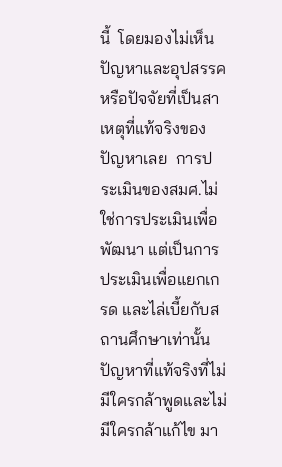นี้  โดยมองไม่เห็นปัญหาและอุปสรรคหรือปัจจัยที่เป็นสาเหตุที่แท้จริงของปัญหาเลย  การประเมินของสมศ.ไม่ใช่การประเมินเพื่อพัฒนา แต่เป็นการประเมินเพื่อแยกเกรด และไล่เบี้ยกับสถานศึกษาเท่านั้น ปัญหาที่แท้จริงที่ไม่มีใครกล้าพูดและไม่มีใครกล้าแก้ไข มา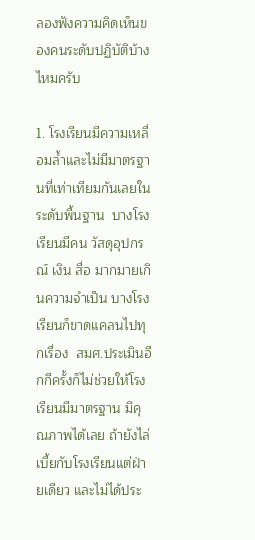ลองฟังความคิดเห็นของคนระดับปฏิบัติบ้างไหมครับ

1. โรงเรียนมีความเหลื่อมล้ำและไม่มีมาตรฐานที่เท่าเทียมกันเลยในระดับพื้นฐาน  บางโรงเรียนมีคน วัสดุอุปกรณ์ เงิน สื่อ มากมายเกินความจำเป็น บางโรงเรียนก็ขาดแคลนไปทุกเรื่อง  สมศ.ประเมินอีกกีครั้งก็ไม่ช่วยให้โรงเรียนมีมาตรฐาน มึคุณภาพได้เลย ถ้ายังไล่เบี้ยกับโรงเรียนแต่ฝ่ายเดียว และไม่ได้ประ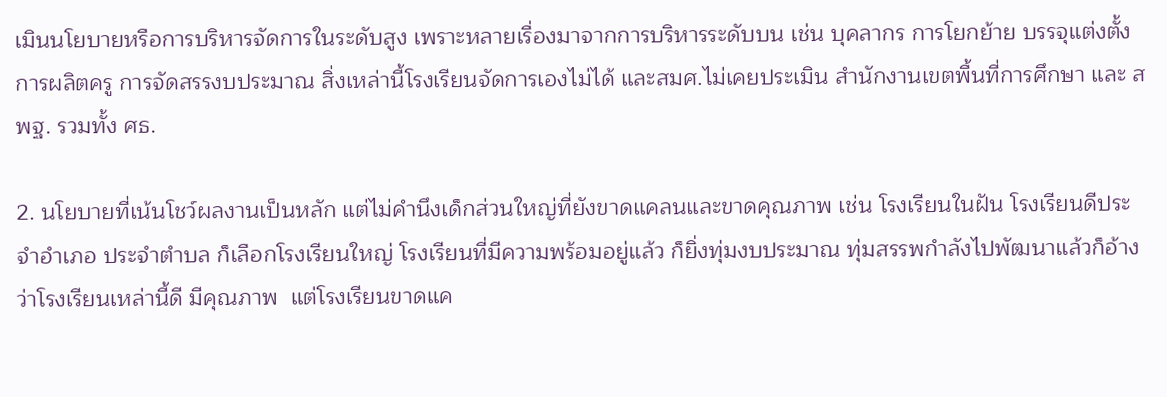เมินนโยบายหรือการบริหารจัดการในระดับสูง เพราะหลายเรื่องมาจากการบริหารระดับบน เช่น บุคลากร การโยกย้าย บรรจุแต่งตั้ง การผลิตครู การจัดสรรงบประมาณ สิ่งเหล่านี้โรงเรียนจัดการเองไม่ได้ และสมศ.ไม่เคยประเมิน สำนักงานเขตพื้นที่การศึกษา และ สพฐ. รวมทั้ง ศธ.

2. นโยบายที่เน้นโชว์ผลงานเป็นหลัก แต่ไม่คำนึงเด็กส่วนใหญ่ที่ยังขาดแคลนและขาดคุณภาพ เช่น โรงเรียนในฝัน โรงเรียนดีประจำอำเภอ ประจำตำบล ก็เลือกโรงเรียนใหญ่ โรงเรียนที่มีความพร้อมอยู่แล้ว ก็ยิ่งทุ่มงบประมาณ ทุ่มสรรพกำลังไปพัฒนาแล้วก็อ้างว่าโรงเรียนเหล่านี้ดี มีคุณภาพ  แต่โรงเรียนขาดแค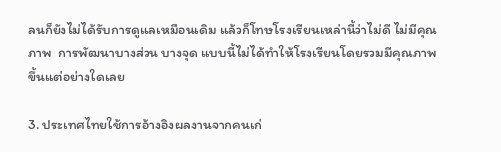ลนก็ยังไม่ได้รับการดูแลเหมือนเดิม แล้วก็โทษโรงเรียนเหล่านี้ว่าไม่ดี ไม่มีคุณภาพ  การพัฒนาบางส่วน บางจุด แบบนี้ไม่ได้ทำให้โรงเรียนโดยรวมมีคุณภาพขึ้นแต่อย่างใดเลย

3. ประเทศไทยใช้การอ้างอิงผลงานจากคนเก่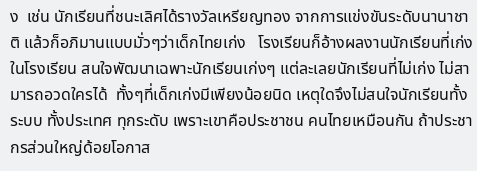ง  เช่น นักเรียนที่ชนะเลิศได้รางวัลเหรียญทอง จากการแข่งขันระดับนานาชาติ แล้วก็อภิมานแบบมั่วๆว่าเด็กไทยเก่ง   โรงเรียนก็อ้างผลงานนักเรียนที่เก่งในโรงเรียน สนใจพัฒนาเฉพาะนักเรียนเก่งๆ แต่ละเลยนักเรียนที่ไม่เก่ง ไม่สามารถอวดใครได้  ทั้งๆที่เด็กเก่งมีเพียงน้อยนิด เหตุใดจึงไม่สนใจนักเรียนทั้งระบบ ทั้งประเทศ ทุกระดับ เพราะเขาคือประชาชน คนไทยเหมือนกัน ถ้าประชากรส่วนใหญ่ด้อยโอกาส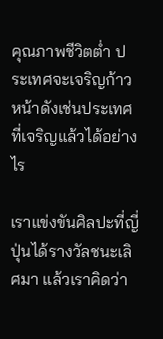คุณภาพชีวิตต่ำ ประเทศจะเจริญก้าวหน้าดังเช่นประเทศที่เจริญแล้วได้อย่างไร

เราแข่งขันศิลปะที่ญี่ปุ่นได้รางวัลชนะเลิศมา แล้วเราคิดว่า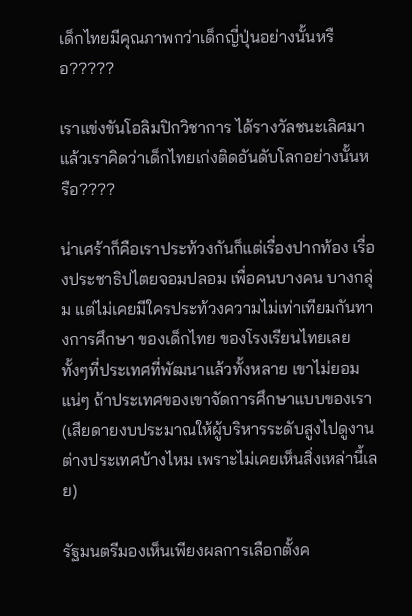เด็กไทยมีคุณภาพกว่าเด็กญี่ปุ่นอย่างนั้นหรือ?????

เราแข่งขันโอลิมปิกวิชาการ ได้รางวัลชนะเลิศมา แล้วเราคิดว่าเด็กไทยเก่งติดอันดับโลกอย่างนั้นหรือ????

น่าเศร้าก็คือเราประท้วงกันก็แต่เรื่องปากท้อง เรื่องประชาธิปไตยจอมปลอม เพื่อคนบางคน บางกลุ่ม แต่ไม่เคยมีใครประท้วงความไม่เท่าเทียมกันทางการศึกษา ของเด็กไทย ของโรงเรียนไทยเลย ทั้งๆที่ประเทศที่พัฒนาแล้วทั้งหลาย เขาไม่ยอมแน่ๆ ถ้าประเทศของเขาจัดการศึกษาแบบของเรา (เสียดายงบประมาณให้ผู้บริหารระดับสูงไปดูงานต่างประเทศบ้างไหม เพราะไม่เคยเห็นสิ่งเหล่านี้เลย)

รัฐมนตรีมองเห็นเพียงผลการเลือกตั้งค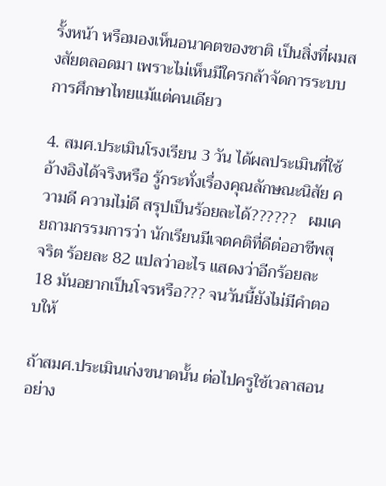รั้งหน้า หรือมองเห็นอนาคตของชาติ เป็นสิ่งที่ผมสงสัยตลอดมา เพราะไม่เห็นมีใครกล้าจัดการระบบการศึกษาไทยแม้แต่คนเดียว

4. สมศ.ประเมินโรงเรียน 3 วัน ได้ผลประเมินที่ใช้อ้างอิงได้จริงหรือ รู้กระทั่งเรื่องคุณลักษณะนิสัย ความดี ความไม่ดี สรุปเป็นร้อยละได้??????   ผมเคยถามกรรมการว่า นักเรียนมีเจตคติที่ดีต่ออาชีพสุจริต ร้อยละ 82 แปลว่าอะไร แสดงว่าอีกร้อยละ 18 มันอยากเป็นโจรหรือ??? จนวันนี้ยังไม่มีคำตอบให้

ถ้าสมศ.ประเมินเก่งขนาดนั้น ต่อไปครูใช้เวลาสอนอย่าง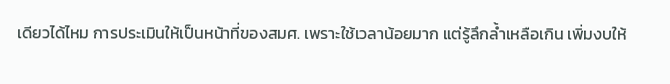เดียวได้ไหม การประเมินให้เป็นหน้าที่ของสมศ. เพราะใช้เวลาน้อยมาก แต่รู้ลึกล้ำเหลือเกิน เพิ่มงบให้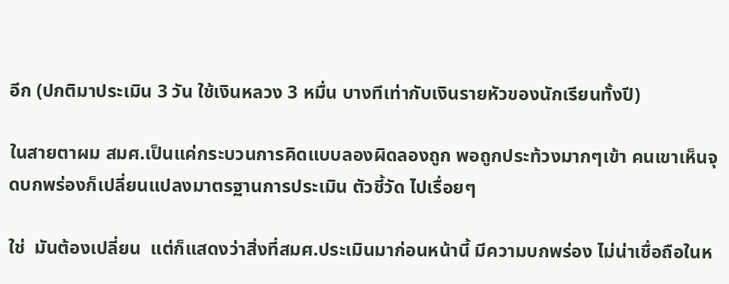อีก (ปกติมาประเมิน 3 วัน ใช้เงินหลวง 3 หมื่น บางทีเท่ากับเงินรายหัวของนักเรียนทั้งปี)

ในสายตาผม สมศ.เป็นแค่กระบวนการคิดแบบลองผิดลองถูก พอถูกประท้วงมากๆเข้า คนเขาเห็นจุดบกพร่องก็เปลี่ยนแปลงมาตรฐานการประเมิน ตัวชี้วัด ไปเรื่อยๆ

ใช่  มันต้องเปลี่ยน  แต่ก็แสดงว่าสิ่งที่สมศ.ประเมินมาก่อนหน้านี้ มีความบกพร่อง ไม่น่าเชื่อถือในห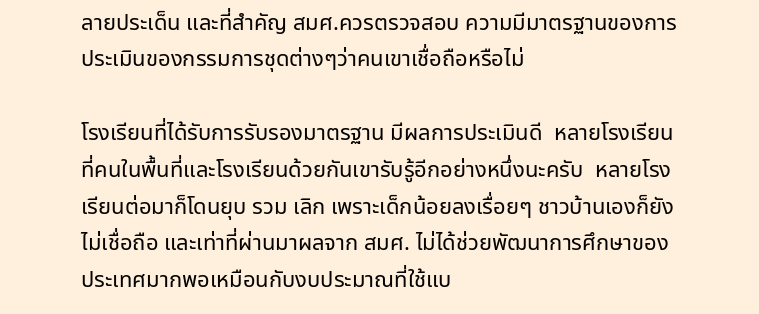ลายประเด็น และที่สำคัญ สมศ.ควรตรวจสอบ ความมีมาตรฐานของการประเมินของกรรมการชุดต่างๆว่าคนเขาเชื่อถือหรือไม่

โรงเรียนที่ได้รับการรับรองมาตรฐาน มีผลการประเมินดี  หลายโรงเรียนที่คนในพื้นที่และโรงเรียนด้วยกันเขารับรู้อีกอย่างหนึ่งนะครับ  หลายโรงเรียนต่อมาก็โดนยุบ รวม เลิก เพราะเด็กน้อยลงเรื่อยๆ ชาวบ้านเองก็ยังไม่เชื่อถือ และเท่าที่ผ่านมาผลจาก สมศ. ไม่ได้ช่วยพัฒนาการศึกษาของประเทศมากพอเหมือนกับงบประมาณที่ใช้แบ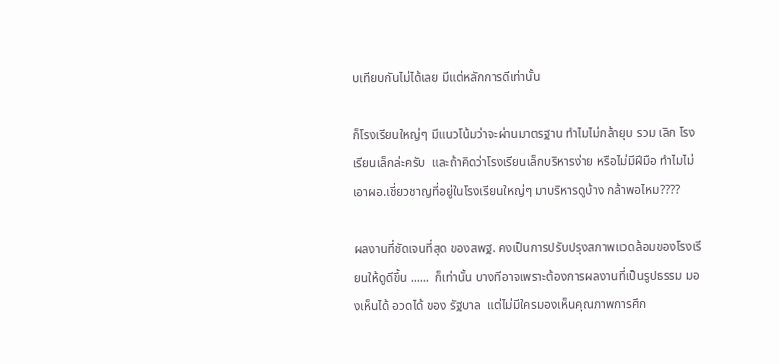บเทียบกันไม่ได้เลย มีแต่หลักการดีเท่านั้น

ก็โรงเรียนใหญ่ๆ มีแนวโน้มว่าจะผ่านมาตรฐาน ทำไมไม่กล้ายุบ รวม เลิก โรงเรียนเล็กล่ะครับ  และถ้าคิดว่าโรงเรียนเล็กบริหารง่าย หรือไม่มีฝีมือ ทำไมไม่เอาผอ.เชี่ยวชาญที่อยู่ในโรงเรียนใหญ่ๆ มาบริหารดูบ้าง กล้าพอไหม????

ผลงานที่ชัดเจนที่สุด ของสพฐ. คงเป็นการปรับปรุงสภาพแวดล้อมของโรงเรียนให้ดูดีขึ้น ......  ก็เท่านั้น บางทีอาจเพราะต้องการผลงานที่เป็นรูปธรรม มองเห็นได้ อวดได้ ของ รัฐบาล  แต่ไม่มีใครมองเห็นคุณภาพการศึก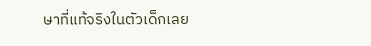ษาที่แท้จริงในตัวเด็กเลย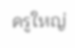ครูใหญ่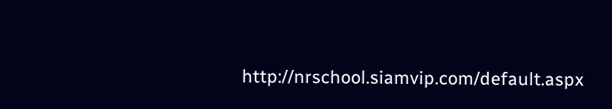http://nrschool.siamvip.com/default.aspx